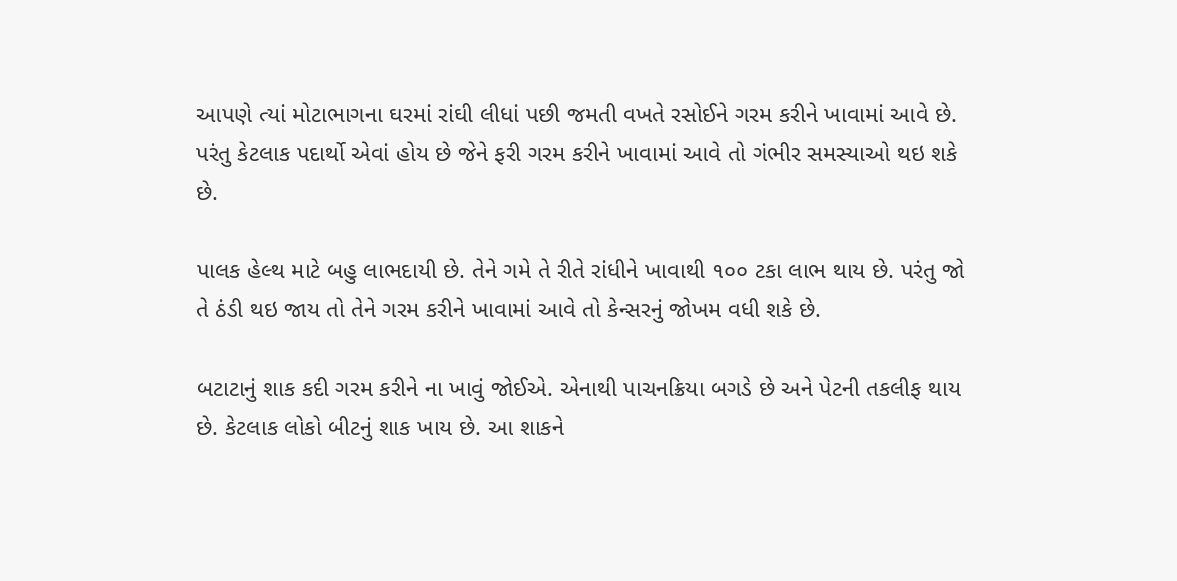આપણે ત્યાં મોટાભાગના ઘરમાં રાંઘી લીધાં પછી જમતી વખતે રસોઈને ગરમ કરીને ખાવામાં આવે છે. પરંતુ કેટલાક પદાર્થો એવાં હોય છે જેને ફરી ગરમ કરીને ખાવામાં આવે તો ગંભીર સમસ્યાઓ થઇ શકે છે.

પાલક હેલ્થ માટે બહુ લાભદાયી છે. તેને ગમે તે રીતે રાંધીને ખાવાથી ૧૦૦ ટકા લાભ થાય છે. પરંતુ જો તે ઠંડી થઇ જાય તો તેને ગરમ કરીને ખાવામાં આવે તો કેન્સરનું જોખમ વધી શકે છે.

બટાટાનું શાક કદી ગરમ કરીને ના ખાવું જોઈએ. એનાથી પાચનક્રિયા બગડે છે અને પેટની તકલીફ થાય છે. કેટલાક લોકો બીટનું શાક ખાય છે. આ શાકને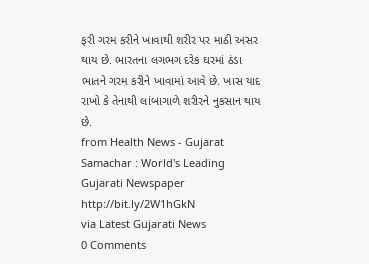ફરી ગરમ કરીને ખાવાથી શરીર પર માઠી અસર થાય છે. ભારતના લગભગ દરેક ઘરમાં ઠંડા ભાતને ગરમ કરીને ખાવામાં આવે છે. ખાસ યાદ રાખો કે તેનાથી લાંબાગાળે શરીરને નુકસાન થાય છે.
from Health News - Gujarat Samachar : World's Leading Gujarati Newspaper http://bit.ly/2W1hGkN
via Latest Gujarati News
0 Comments